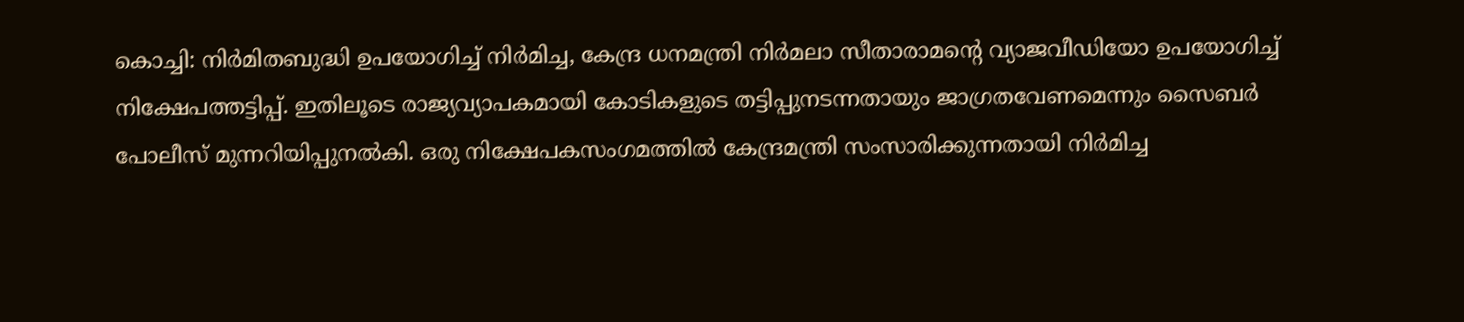കൊച്ചി: നിർമിതബുദ്ധി ഉപയോഗിച്ച് നിർമിച്ച, കേന്ദ്ര ധനമന്ത്രി നിർമലാ സീതാരാമന്റെ വ്യാജവീഡിയോ ഉപയോഗിച്ച് നിക്ഷേപത്തട്ടിപ്പ്. ഇതിലൂടെ രാജ്യവ്യാപകമായി കോടികളുടെ തട്ടിപ്പുനടന്നതായും ജാഗ്രതവേണമെന്നും സൈബർ പോലീസ് മുന്നറിയിപ്പുനൽകി. ഒരു നിക്ഷേപകസംഗമത്തിൽ കേന്ദ്രമന്ത്രി സംസാരിക്കുന്നതായി നിർമിച്ച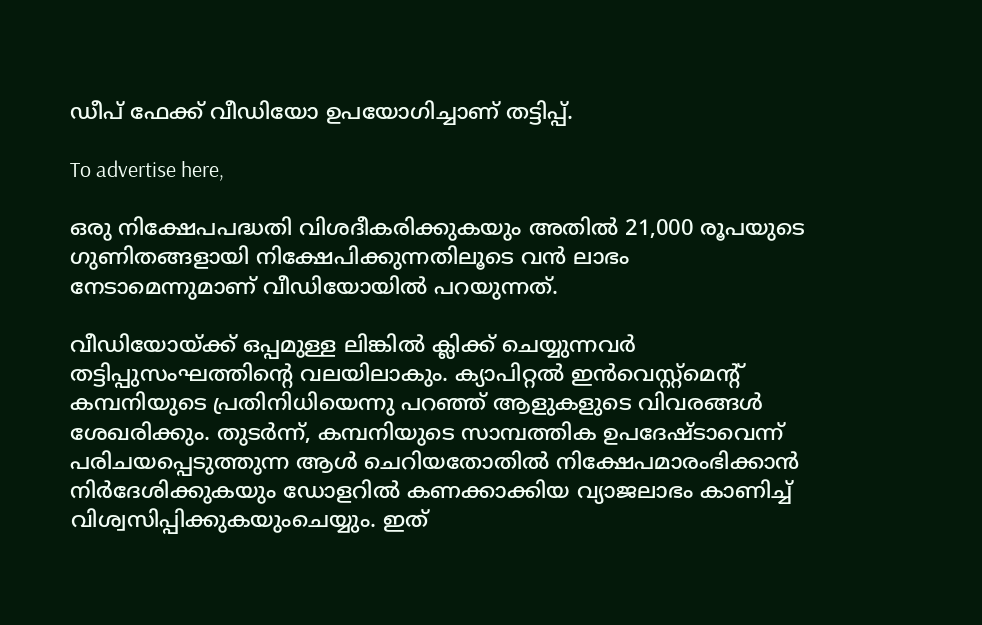ഡീപ് ഫേക്ക് വീഡിയോ ഉപയോഗിച്ചാണ് തട്ടിപ്പ്.

To advertise here,

ഒരു നിക്ഷേപപദ്ധതി വിശദീകരിക്കുകയും അതിൽ 21,000 രൂപയുടെ ഗുണിതങ്ങളായി നിക്ഷേപിക്കുന്നതിലൂടെ വൻ ലാഭം നേടാമെന്നുമാണ് വീഡിയോയിൽ പറയുന്നത്.

വീഡിയോയ്ക്ക് ഒപ്പമുള്ള ലിങ്കിൽ ക്ലിക്ക് ചെയ്യുന്നവർ തട്ടിപ്പുസംഘത്തിന്റെ വലയിലാകും. ക്യാപിറ്റൽ ഇൻവെസ്റ്റ്‌മെന്റ് കമ്പനിയുടെ പ്രതിനിധിയെന്നു പറഞ്ഞ് ആളുകളുടെ വിവരങ്ങൾ ശേഖരിക്കും. തുടർന്ന്, കമ്പനിയുടെ സാമ്പത്തിക ഉപദേഷ്ടാവെന്ന് പരിചയപ്പെടുത്തുന്ന ആൾ ചെറിയതോതിൽ നിക്ഷേപമാരംഭിക്കാൻ നിർദേശിക്കുകയും ഡോളറിൽ കണക്കാക്കിയ വ്യാജലാഭം കാണിച്ച് വിശ്വസിപ്പിക്കുകയുംചെയ്യും. ഇത്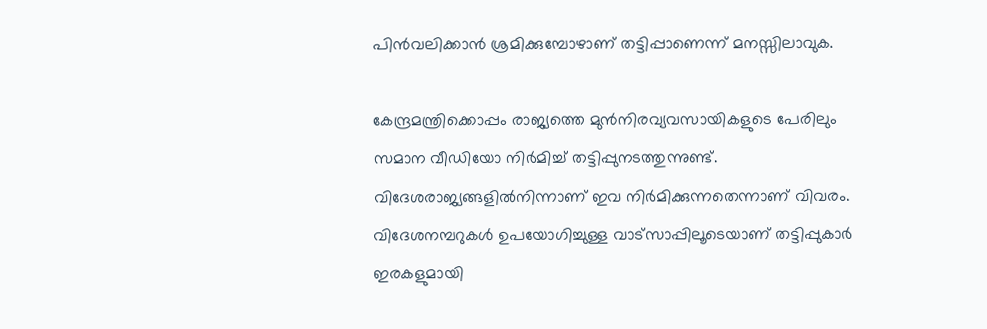പിൻവലിക്കാൻ ശ്രമിക്കുമ്പോഴാണ് തട്ടിപ്പാണെന്ന് മനസ്സിലാവുക.

കേന്ദ്രമന്ത്രിക്കൊപ്പം രാജ്യത്തെ മുൻനിരവ്യവസായികളുടെ പേരിലും സമാന വീഡിയോ നിർമിച്ച് തട്ടിപ്പുനടത്തുന്നുണ്ട്. വിദേശരാജ്യങ്ങളിൽനിന്നാണ് ഇവ നിർമിക്കുന്നതെന്നാണ് വിവരം. വിദേശനമ്പറുകൾ ഉപയോഗിച്ചുള്ള വാട്‌സാപ്പിലൂടെയാണ് തട്ടിപ്പുകാർ ഇരകളുമായി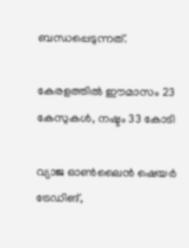ബന്ധപ്പെടുന്നത്.

കേരളത്തിൽ ഈമാസം 23 കേസുകൾ, നഷ്ടം 33 കോടി

വ്യാജ ഓൺലൈൻ ഷെയർ ട്രേഡിങ്,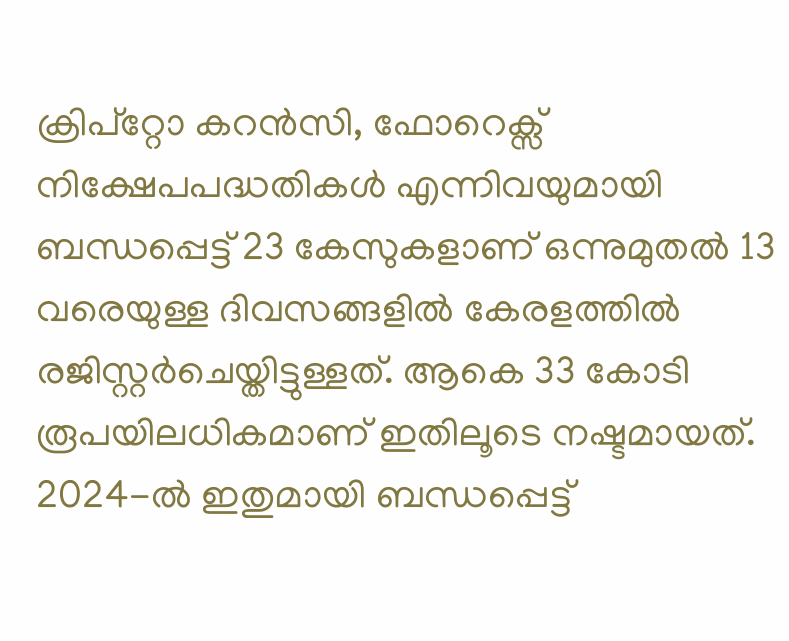ക്രിപ്റ്റോ കറൻസി, ഫോറെക്സ് നിക്ഷേപപദ്ധതികൾ എന്നിവയുമായി ബന്ധപ്പെട്ട് 23 കേസുകളാണ് ഒന്നുമുതൽ 13 വരെയുള്ള ദിവസങ്ങളിൽ കേരളത്തിൽ രജിസ്റ്റർചെയ്തിട്ടുള്ളത്. ആകെ 33 കോടി രൂപയിലധികമാണ്‌ ഇതിലൂടെ നഷ്ടമായത്. 2024-ൽ ഇതുമായി ബന്ധപ്പെട്ട്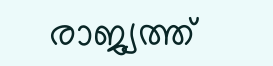രാജ്യത്ത്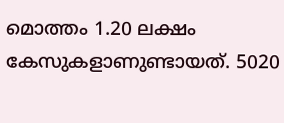മൊത്തം 1.20 ലക്ഷം കേസുകളാണുണ്ടായത്. 5020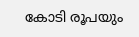കോടി രൂപയും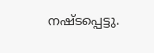നഷ്ടപ്പെട്ടു.